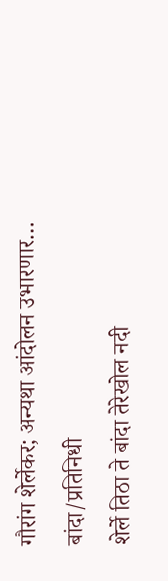गौरांग शेर्लेकर; अन्यथा आंदोलन उभारणार…
बांदा/प्रतिनिधी
शेर्ले तिठा ते बांदा तेरेखोल नदी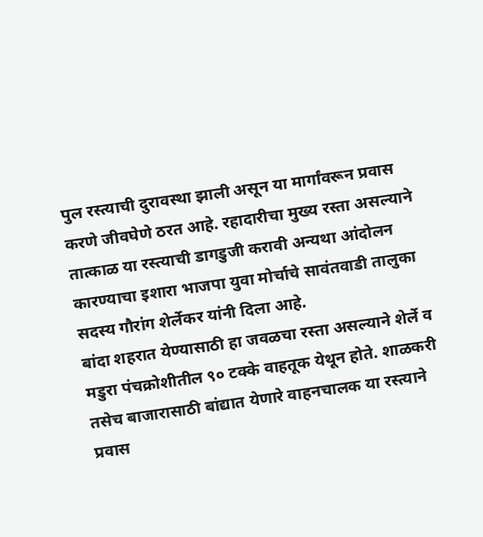पुल रस्त्याची दुरावस्था झाली असून या मार्गांवरून प्रवास करणे जीवघेणे ठरत आहे. रहादारीचा मुख्य रस्ता असल्याने तात्काळ या रस्त्याची डागडुजी करावी अन्यथा आंदोलन कारण्याचा इशारा भाजपा युवा मोर्चाचे सावंतवाडी तालुका सदस्य गौरांग शेर्लेकर यांनी दिला आहे.
बांदा शहरात येण्यासाठी हा जवळचा रस्ता असल्याने शेर्ले व मडुरा पंचक्रोशीतील ९० टक्के वाहतूक येथून होते. शाळकरी तसेच बाजारासाठी बांद्यात येणारे वाहनचालक या रस्त्याने प्रवास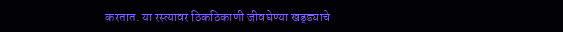करतात. या रस्त्यावर ठिकठिकाणी जीवघेण्या खड्ड्याचे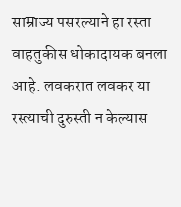साम्राज्य पसरल्याने हा रस्ता वाहतुकीस धोकादायक बनला आहे. लवकरात लवकर या रस्त्याची दुरुस्ती न केल्यास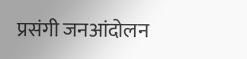प्रसंगी जनआंदोलन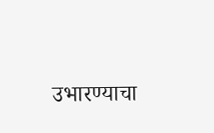उभारण्याचा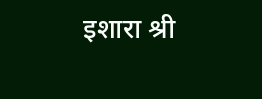इशारा श्री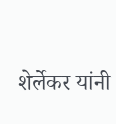शेर्लेकर यांनी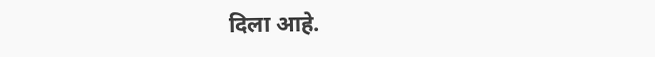दिला आहे.